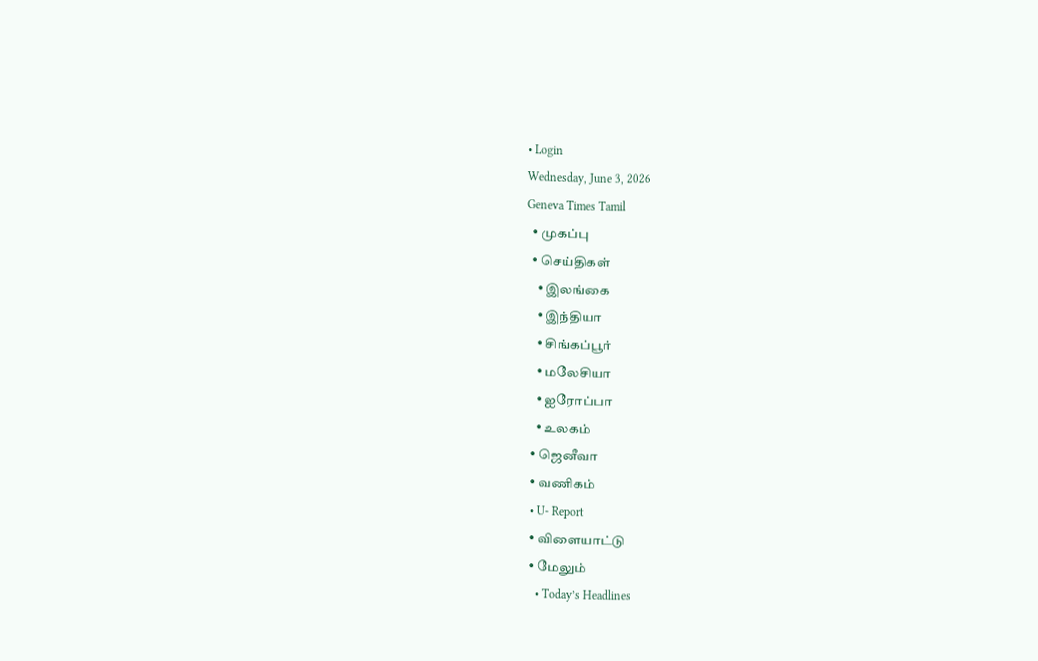• Login
Wednesday, June 3, 2026
Geneva Times Tamil
  • முகப்பு
  • செய்திகள்
    • இலங்கை
    • இந்தியா
    • சிங்கப்பூர்
    • மலேசியா
    • ஐரோப்பா
    • உலகம்
  • ஜெனீவா
  • வணிகம்
  • U- Report
  • விளையாட்டு
  • மேலும்
    • Today’s Headlines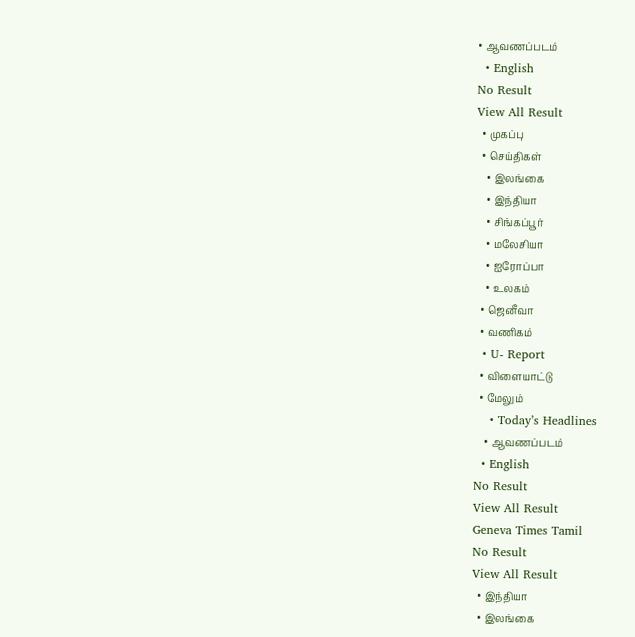• ஆவணப்படம்
  • English
No Result
View All Result
  • முகப்பு
  • செய்திகள்
    • இலங்கை
    • இந்தியா
    • சிங்கப்பூர்
    • மலேசியா
    • ஐரோப்பா
    • உலகம்
  • ஜெனீவா
  • வணிகம்
  • U- Report
  • விளையாட்டு
  • மேலும்
    • Today’s Headlines
    • ஆவணப்படம்
  • English
No Result
View All Result
Geneva Times Tamil
No Result
View All Result
  • இந்தியா
  • இலங்கை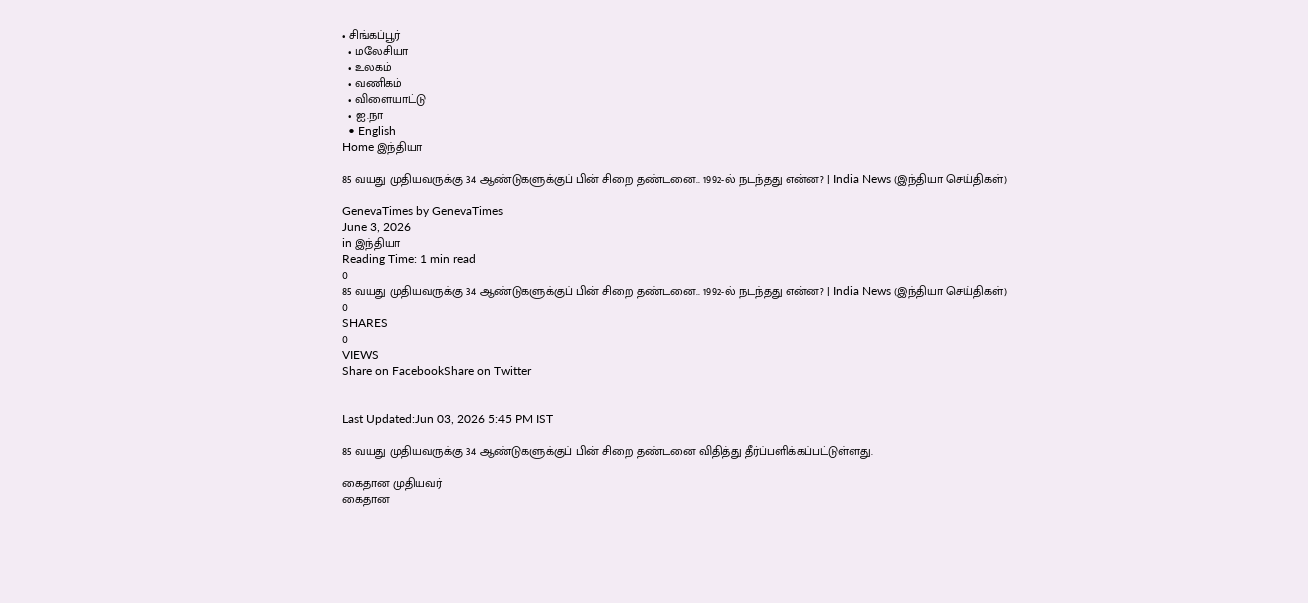• சிங்கப்பூர்
  • மலேசியா
  • உலகம்
  • வணிகம்
  • விளையாட்டு
  • ஐ.நா
  • English
Home இந்தியா

85 வயது முதியவருக்கு 34 ஆண்டுகளுக்குப் பின் சிறை தண்டனை.. 1992-ல் நடந்தது என்ன? | India News (இந்தியா செய்திகள்)

GenevaTimes by GenevaTimes
June 3, 2026
in இந்தியா
Reading Time: 1 min read
0
85 வயது முதியவருக்கு 34 ஆண்டுகளுக்குப் பின் சிறை தண்டனை.. 1992-ல் நடந்தது என்ன? | India News (இந்தியா செய்திகள்)
0
SHARES
0
VIEWS
Share on FacebookShare on Twitter


Last Updated:Jun 03, 2026 5:45 PM IST

85 வயது முதியவருக்கு 34 ஆண்டுகளுக்குப் பின் சிறை தண்டனை விதித்து தீர்ப்பளிக்கப்பட்டுள்ளது.

கைதான முதியவர்
கைதான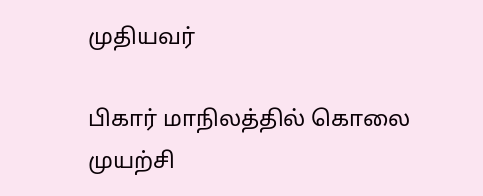முதியவர்

பிகார் மாநிலத்தில் கொலை முயற்சி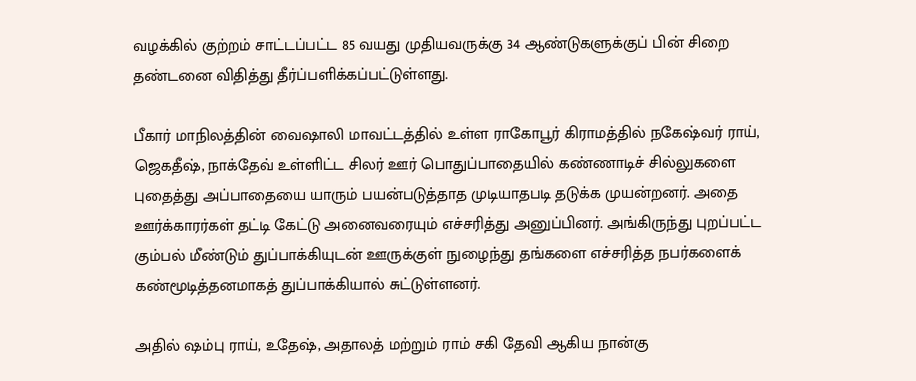வழக்கில் குற்றம் சாட்டப்பட்ட 85 வயது முதியவருக்கு 34 ஆண்டுகளுக்குப் பின் சிறை தண்டனை விதித்து தீர்ப்பளிக்கப்பட்டுள்ளது.

பீகார் மாநிலத்தின் வைஷாலி மாவட்டத்தில் உள்ள ராகோபூர் கிராமத்தில் நகேஷ்வர் ராய், ஜெகதீஷ், நாக்தேவ் உள்ளிட்ட சிலர் ஊர் பொதுப்பாதையில் கண்ணாடிச் சில்லுகளை புதைத்து அப்பாதையை யாரும் பயன்படுத்தாத முடியாதபடி தடுக்க முயன்றனர். அதை ஊர்க்காரர்கள் தட்டி கேட்டு அனைவரையும் எச்சரித்து அனுப்பினர். அங்கிருந்து புறப்பட்ட கும்பல் மீண்டும் துப்பாக்கியுடன் ஊருக்குள் நுழைந்து தங்களை எச்சரித்த நபர்களைக் கண்மூடித்தனமாகத் துப்பாக்கியால் சுட்டுள்ளனர்.

அதில் ஷம்பு ராய், உதேஷ், அதாலத் மற்றும் ராம் சகி தேவி ஆகிய நான்கு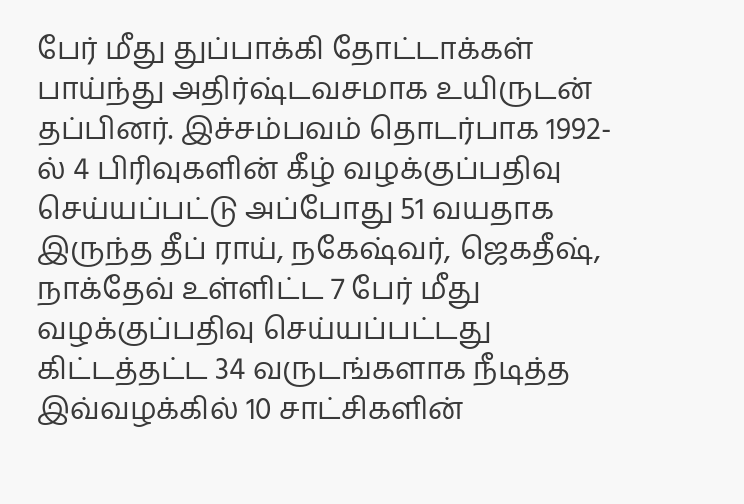பேர் மீது துப்பாக்கி தோட்டாக்கள் பாய்ந்து அதிர்ஷ்டவசமாக உயிருடன் தப்பினர். இச்சம்பவம் தொடர்பாக 1992-ல் 4 பிரிவுகளின் கீழ் வழக்குப்பதிவு செய்யப்பட்டு அப்போது 51 வயதாக இருந்த தீப் ராய், நகேஷ்வர், ஜெகதீஷ், நாக்தேவ் உள்ளிட்ட 7 பேர் மீது வழக்குப்பதிவு செய்யப்பட்டது கிட்டத்தட்ட 34 வருடங்களாக நீடித்த இவ்வழக்கில் 10 சாட்சிகளின்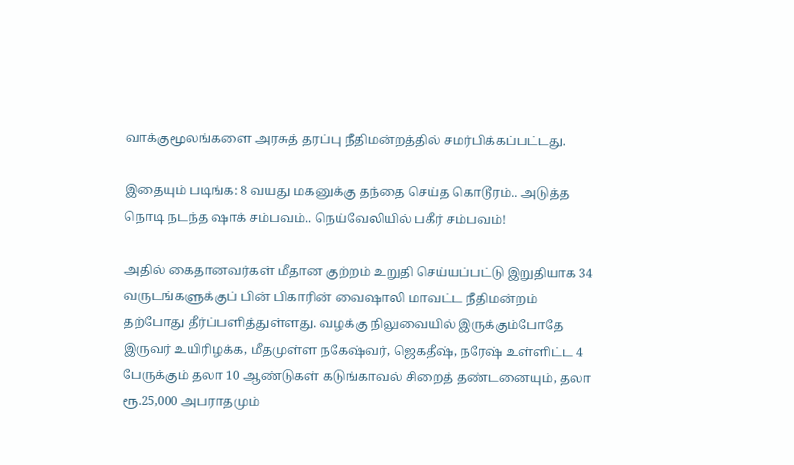வாக்குமூலங்களை அரசுத் தரப்பு நீதிமன்றத்தில் சமர்பிக்கப்பட்டது.

இதையும் படிங்க: 8 வயது மகனுக்கு தந்தை செய்த கொடூரம்.. அடுத்த நொடி நடந்த ஷாக் சம்பவம்.. நெய்வேலியில் பகீர் சம்பவம்!

அதில் கைதானவர்கள் மீதான குற்றம் உறுதி செய்யப்பட்டு இறுதியாக 34 வருடங்களுக்குப் பின் பிகாரின் வைஷாலி மாவட்ட நீதிமன்றம் தற்போது தீர்ப்பளித்துள்ளது. வழக்கு நிலுவையில் இருக்கும்போதே இருவர் உயிரிழக்க, மீதமுள்ள நகேஷ்வர், ஜெகதீஷ், நரேஷ் உள்ளிட்ட 4 பேருக்கும் தலா 10 ஆண்டுகள் கடுங்காவல் சிறைத் தண்டனையும், தலா ரூ.25,000 அபராதமும்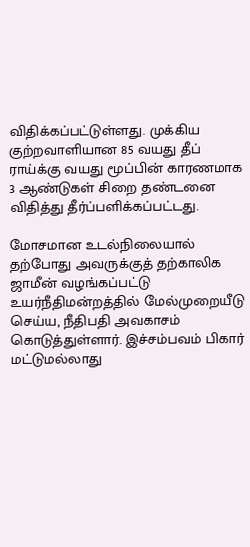விதிக்கப்பட்டுள்ளது. முக்கிய குற்றவாளியான 85 வயது தீப் ராய்க்கு வயது மூப்பின் காரணமாக 3 ஆண்டுகள் சிறை தண்டனை விதித்து தீர்ப்பளிக்கப்பட்டது.

மோசமான உடல்நிலையால் தற்போது அவருக்குத் தற்காலிக ஜாமீன் வழங்கப்பட்டு உயர்நீதிமன்றத்தில் மேல்முறையீடு செய்ய, நீதிபதி அவகாசம் கொடுத்துள்ளார். இச்சம்பவம் பிகார் மட்டுமல்லாது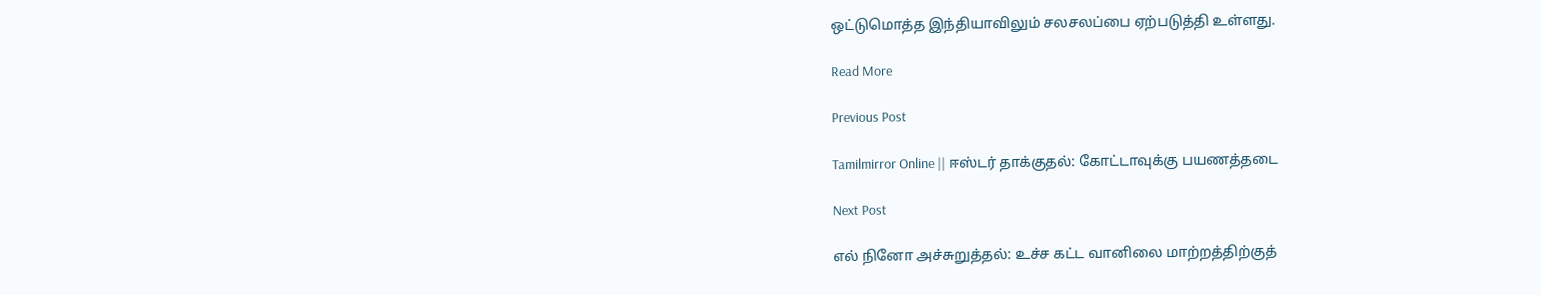ஒட்டுமொத்த இந்தியாவிலும் சலசலப்பை ஏற்படுத்தி உள்ளது.

Read More

Previous Post

Tamilmirror Online || ஈஸ்டர் தாக்குதல்: கோட்டாவுக்கு பயணத்தடை

Next Post

எல் நினோ அச்சுறுத்தல்: உச்ச கட்ட வானிலை மாற்றத்திற்குத்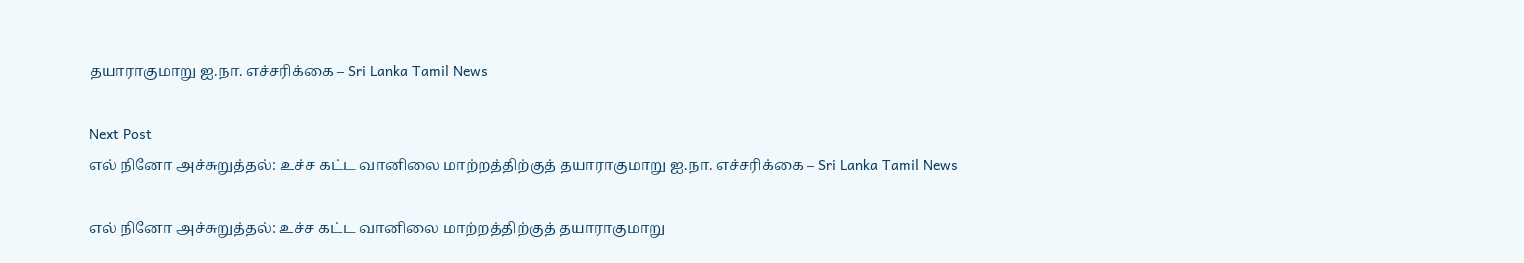தயாராகுமாறு ஐ.நா. எச்சரிக்கை – Sri Lanka Tamil News

Next Post
எல் நினோ அச்சுறுத்தல்: உச்ச கட்ட வானிலை மாற்றத்திற்குத் தயாராகுமாறு ஐ.நா. எச்சரிக்கை – Sri Lanka Tamil News

எல் நினோ அச்சுறுத்தல்: உச்ச கட்ட வானிலை மாற்றத்திற்குத் தயாராகுமாறு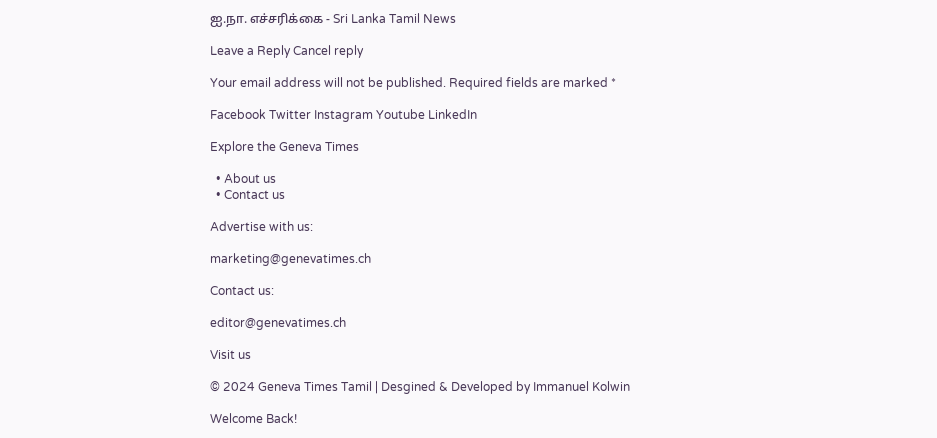ஐ.நா. எச்சரிக்கை - Sri Lanka Tamil News

Leave a Reply Cancel reply

Your email address will not be published. Required fields are marked *

Facebook Twitter Instagram Youtube LinkedIn

Explore the Geneva Times

  • About us
  • Contact us

Advertise with us:

marketing@genevatimes.ch

Contact us:

editor@genevatimes.ch

Visit us

© 2024 Geneva Times Tamil | Desgined & Developed by Immanuel Kolwin

Welcome Back!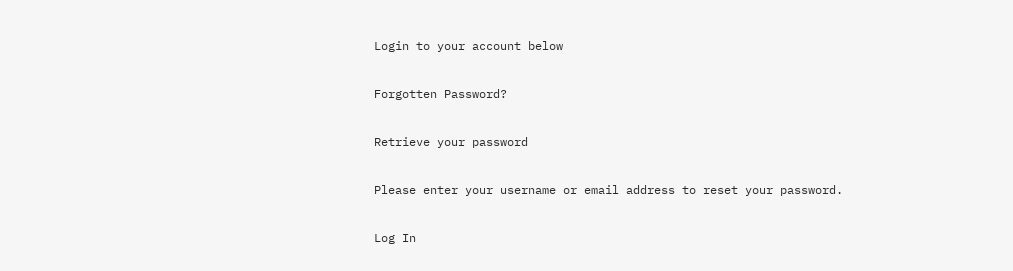Login to your account below

Forgotten Password?

Retrieve your password

Please enter your username or email address to reset your password.

Log In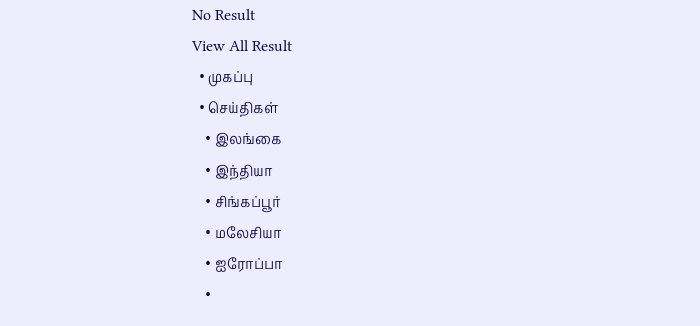No Result
View All Result
  • முகப்பு
  • செய்திகள்
    • இலங்கை
    • இந்தியா
    • சிங்கப்பூர்
    • மலேசியா
    • ஐரோப்பா
    •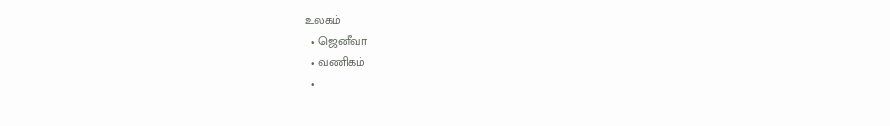உலகம்
  • ஜெனீவா
  • வணிகம்
  •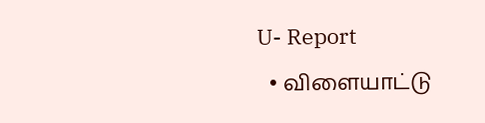U- Report
  • விளையாட்டு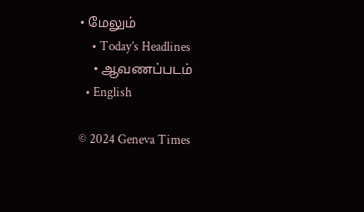• மேலும்
    • Today’s Headlines
    • ஆவணப்படம்
  • English

© 2024 Geneva Times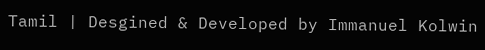Tamil | Desgined & Developed by Immanuel Kolwin